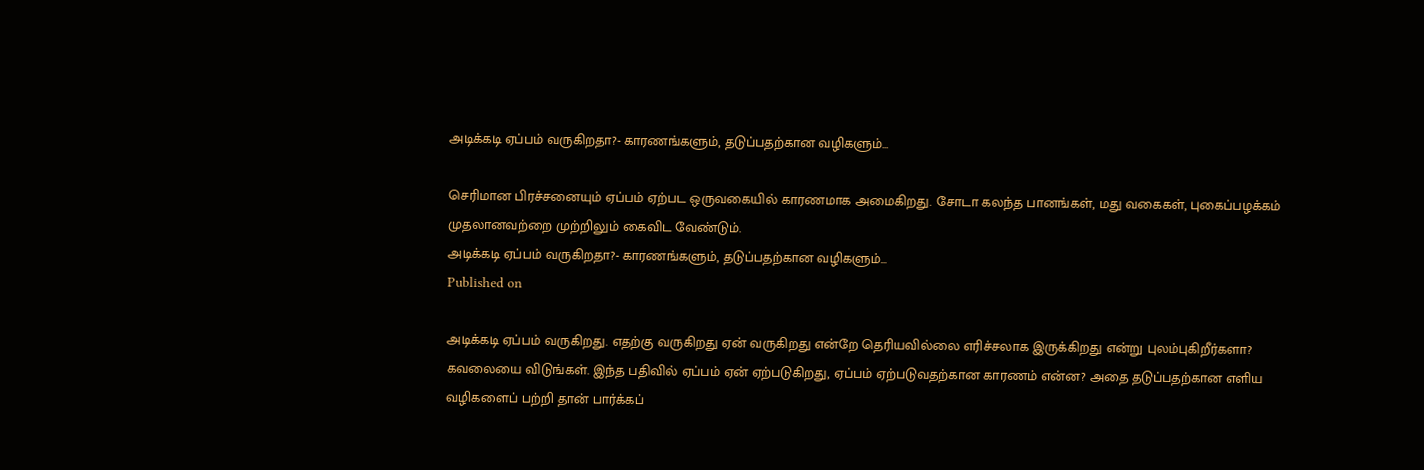அடிக்கடி ஏப்பம் வருகிறதா?- காரணங்களும், தடுப்பதற்கான வழிகளும்...

செரிமான பிரச்சனையும் ஏப்பம் ஏற்பட ஒருவகையில் காரணமாக அமைகிறது. சோடா கலந்த பானங்கள், மது வகைகள், புகைப்பழக்கம் முதலானவற்றை முற்றிலும் கைவிட வேண்டும்.
அடிக்கடி ஏப்பம் வருகிறதா?- காரணங்களும், தடுப்பதற்கான வழிகளும்...
Published on

அடிக்கடி ஏப்பம் வருகிறது. எதற்கு வருகிறது ஏன் வருகிறது என்றே தெரியவில்லை எரிச்சலாக இருக்கிறது என்று புலம்புகிறீர்களா? கவலையை விடுங்கள். இந்த பதிவில் ஏப்பம் ஏன் ஏற்படுகிறது, ஏப்பம் ஏற்படுவதற்கான காரணம் என்ன? அதை தடுப்பதற்கான எளிய வழிகளைப் பற்றி தான் பார்க்கப்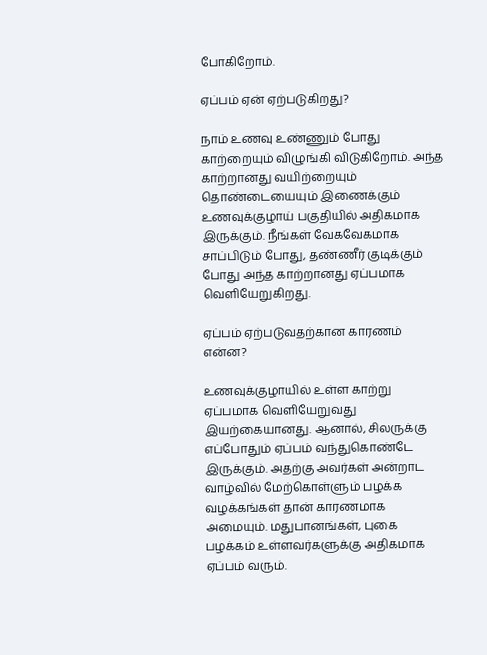போகிறோம்.

ஏப்பம் ஏன் ஏற்படுகிறது?

நாம் உணவு உண்ணும் போது காற்றையும் விழுங்கி விடுகிறோம். அந்த காற்றானது வயிற்றையும் தொண்டையையும் இணைக்கும் உணவுக்குழாய் பகுதியில் அதிகமாக இருக்கும். நீங்கள் வேகவேகமாக சாப்பிடும் போது, தண்ணீர் குடிக்கும் போது அந்த காற்றானது ஏப்பமாக வெளியேறுகிறது.

ஏப்பம் ஏற்படுவதற்கான காரணம் என்ன?

உணவுக்குழாயில் உள்ள காற்று ஏப்பமாக வெளியேறுவது இயற்கையானது. ஆனால், சிலருக்கு எப்போதும் ஏப்பம் வந்துகொண்டே இருக்கும். அதற்கு அவர்கள் அன்றாட வாழ்வில் மேற்கொள்ளும் பழக்க வழக்கங்கள் தான் காரணமாக அமையும். மதுபானங்கள், புகை பழக்கம் உள்ளவர்களுக்கு அதிகமாக ஏப்பம் வரும்.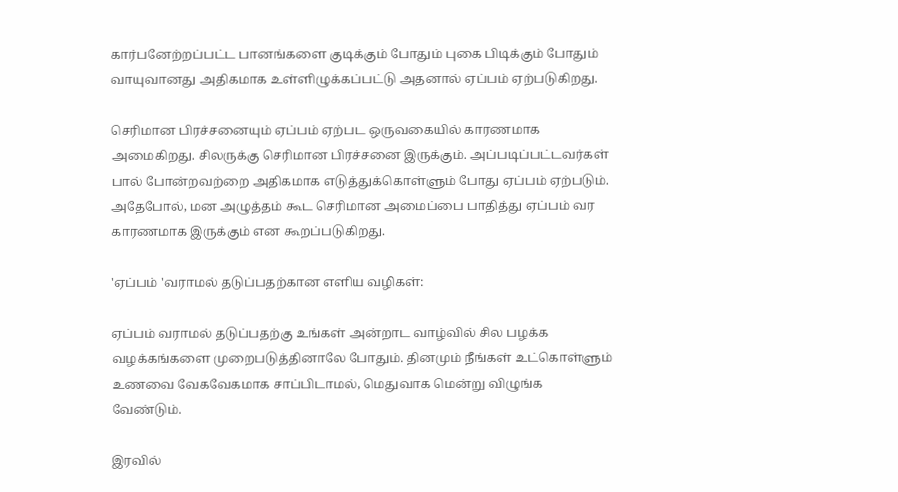கார்பனேற்றப்பட்ட பானங்களை குடிக்கும் போதும் புகை பிடிக்கும் போதும் வாயுவானது அதிகமாக உள்ளிழுக்கப்பட்டு அதனால் ஏப்பம் ஏற்படுகிறது.

செரிமான பிரச்சனையும் ஏப்பம் ஏற்பட ஒருவகையில் காரணமாக அமைகிறது. சிலருக்கு செரிமான பிரச்சனை இருக்கும். அப்படிப்பட்டவர்கள் பால் போன்றவற்றை அதிகமாக எடுத்துக்கொள்ளும் போது ஏப்பம் ஏற்படும். அதேபோல், மன அழுத்தம் கூட செரிமான அமைப்பை பாதித்து ஏப்பம் வர காரணமாக இருக்கும் என கூறப்படுகிறது.

'ஏப்பம் 'வராமல் தடுப்பதற்கான எளிய வழிகள்:

ஏப்பம் வராமல் தடுப்பதற்கு உங்கள் அன்றாட வாழ்வில் சில பழக்க வழக்கங்களை முறைபடுத்தினாலே போதும். தினமும் நீங்கள் உட்கொள்ளும் உணவை வேகவேகமாக சாப்பிடாமல், மெதுவாக மென்று விழுங்க வேண்டும்.

இரவில்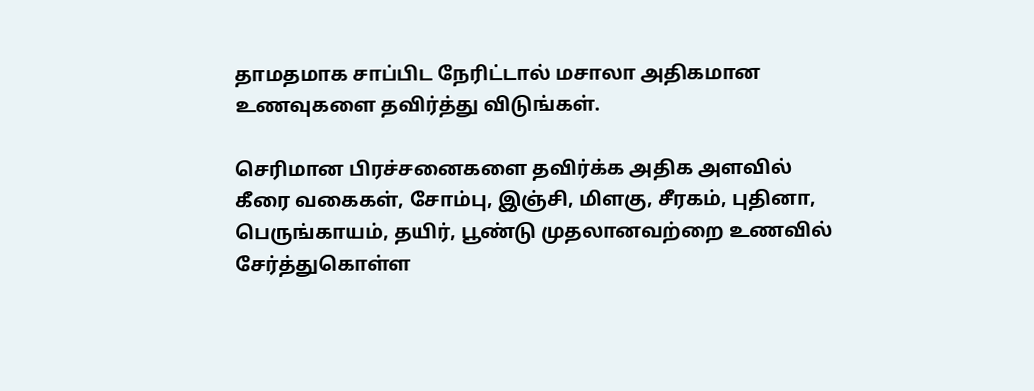தாமதமாக சாப்பிட நேரிட்டால் மசாலா அதிகமான உணவுகளை தவிர்த்து விடுங்கள்.

செரிமான பிரச்சனைகளை தவிர்க்க அதிக அளவில் கீரை வகைகள், சோம்பு, இஞ்சி, மிளகு, சீரகம், புதினா, பெருங்காயம், தயிர், பூண்டு முதலானவற்றை உணவில் சேர்த்துகொள்ள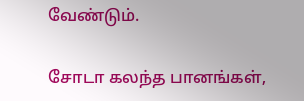வேண்டும்.

சோடா கலந்த பானங்கள்,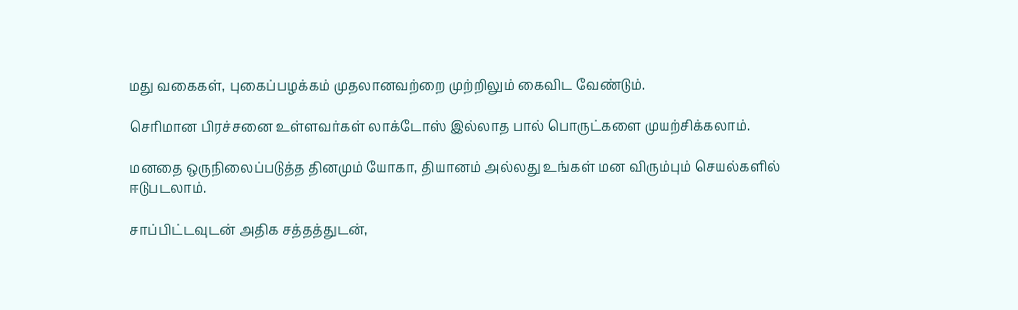மது வகைகள், புகைப்பழக்கம் முதலானவற்றை முற்றிலும் கைவிட வேண்டும்.

செரிமான பிரச்சனை உள்ளவர்கள் லாக்டோஸ் இல்லாத பால் பொருட்களை முயற்சிக்கலாம்.

மனதை ஒருநிலைப்படுத்த தினமும் யோகா, தியானம் அல்லது உங்கள் மன விரும்பும் செயல்களில் ஈடுபடலாம்.

சாப்பிட்டவுடன் அதிக சத்தத்துடன்,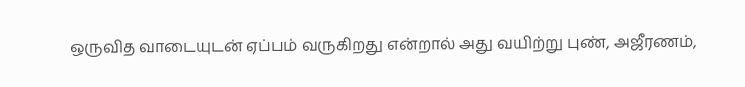ஒருவித வாடையுடன் ஏப்பம் வருகிறது என்றால் அது வயிற்று புண், அஜீரணம்,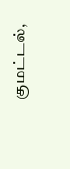குமட்டல்,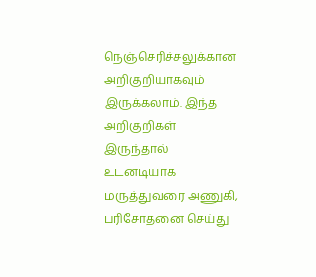நெஞ்செரிச்சலுக்கான அறிகுறியாகவும் இருக்கலாம். இந்த அறிகுறிகள் இருந்தால் உடனடியாக மருத்துவரை அணுகி, பரிசோதனை செய்து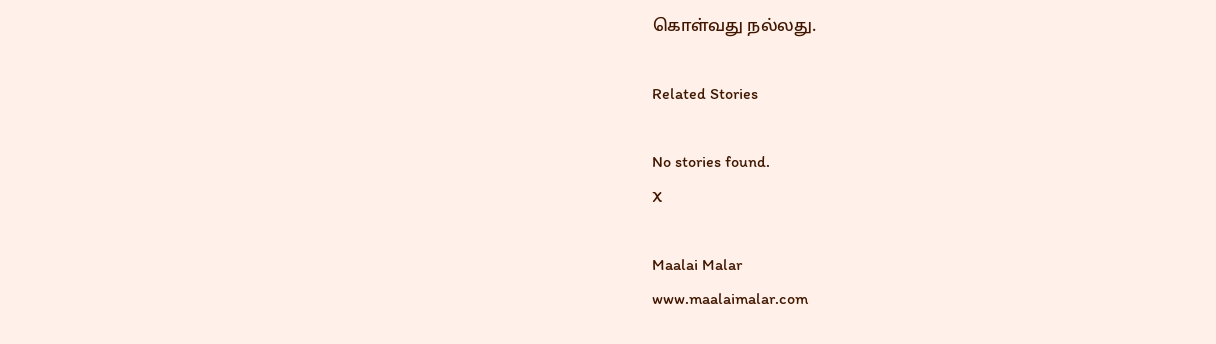கொள்வது நல்லது.

Related Stories

No stories found.
X

Maalai Malar
www.maalaimalar.com